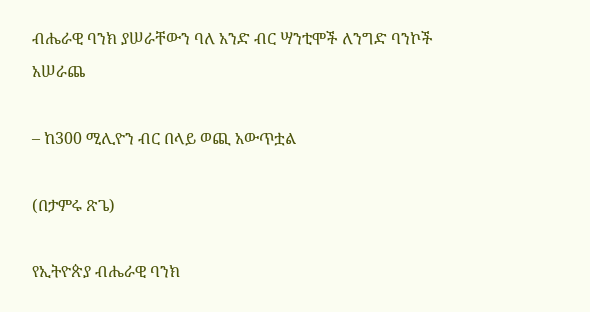ብሔራዊ ባንክ ያሠራቸውን ባለ አንድ ብር ሣንቲሞች ለንግድ ባንኮች አሠራጨ

– ከ300 ሚሊዮን ብር በላይ ወጪ አውጥቷል

(በታምሩ ጽጌ)

የኢትዮጵያ ብሔራዊ ባንክ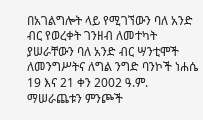በአገልግሎት ላይ የሚገኘውን ባለ አንድ ብር የወረቀት ገንዘብ ለመተካት ያሠራቸውን ባለ አንድ ብር ሣንቲሞች ለመንግሥትና ለግል ንግድ ባንኮች ነሐሴ 19 እና 21 ቀን 2002 ዓ.ም. ማሠራጨቱን ምንጮች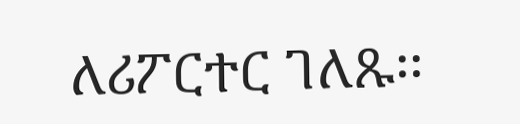ለሪፖርተር ገለጹ፡፡